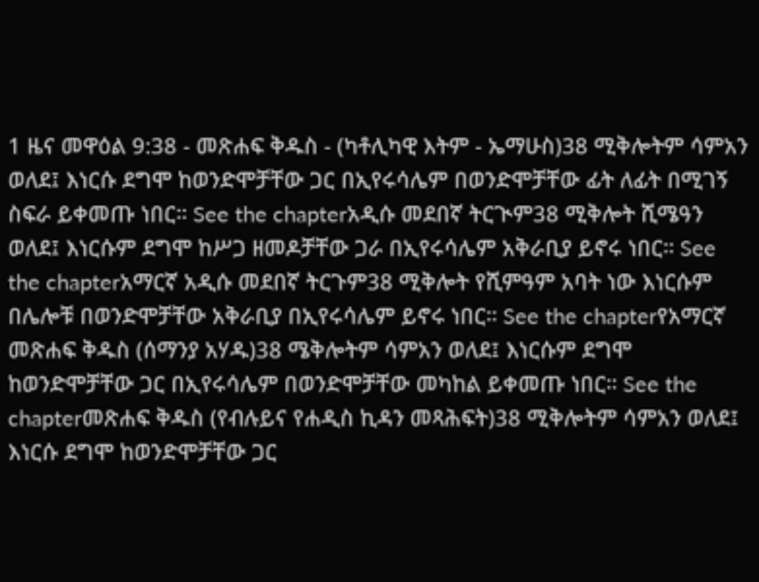1 ዜና መዋዕል 9:38 - መጽሐፍ ቅዱስ - (ካቶሊካዊ እትም - ኤማሁስ)38 ሚቅሎትም ሳምአን ወለደ፤ እነርሱ ደግሞ ከወንድሞቻቸው ጋር በኢየሩሳሌም በወንድሞቻቸው ፊት ለፊት በሚገኝ ስፍራ ይቀመጡ ነበር። See the chapterአዲሱ መደበኛ ትርጒም38 ሚቅሎት ሺሜዓን ወለደ፤ እነርሱም ደግሞ ከሥጋ ዘመዶቻቸው ጋራ በኢየሩሳሌም አቅራቢያ ይኖሩ ነበር። See the chapterአማርኛ አዲሱ መደበኛ ትርጉም38 ሚቅሎት የሺምዓም አባት ነው እነርሱም በሌሎቹ በወንድሞቻቸው አቅራቢያ በኢየሩሳሌም ይኖሩ ነበር። See the chapterየአማርኛ መጽሐፍ ቅዱስ (ሰማንያ አሃዱ)38 ሜቅሎትም ሳምአን ወለደ፤ እነርሱም ደግሞ ከወንድሞቻቸው ጋር በኢየሩሳሌም በወንድሞቻቸው መካከል ይቀመጡ ነበር። See the chapterመጽሐፍ ቅዱስ (የብሉይና የሐዲስ ኪዳን መጻሕፍት)38 ሚቅሎትም ሳምአን ወለደ፤ እነርሱ ደግሞ ከወንድሞቻቸው ጋር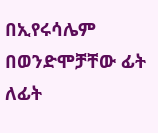በኢየሩሳሌም በወንድሞቻቸው ፊት ለፊት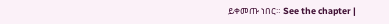ይቀመጡ ነበር። See the chapter |